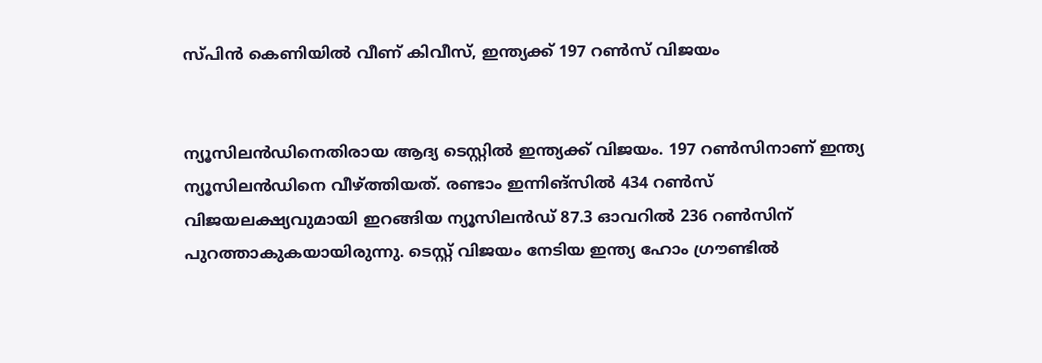സ്പിന്‍ കെണിയില്‍ വീണ് കിവീസ്, ഇന്ത്യക്ക് 197 റണ്‍സ് വിജയം


ന്യൂസിലന്‍ഡിനെതിരായ ആദ്യ ടെസ്റ്റില്‍ ഇന്ത്യക്ക് വിജയം. 197 റണ്‍സിനാണ് ഇന്ത്യ ന്യൂസിലന്‍ഡിനെ വീഴ്ത്തിയത്. രണ്ടാം ഇന്നിങ്സില്‍ 434 റണ്‍സ് വിജയലക്ഷ്യവുമായി ഇറങ്ങിയ ന്യൂസിലന്‍ഡ് 87.3 ഓവറില്‍ 236 റണ്‍സിന് പുറത്താകുകയായിരുന്നു. ടെസ്റ്റ് വിജയം നേടിയ ഇന്ത്യ ഹോം ഗ്രൗണ്ടില്‍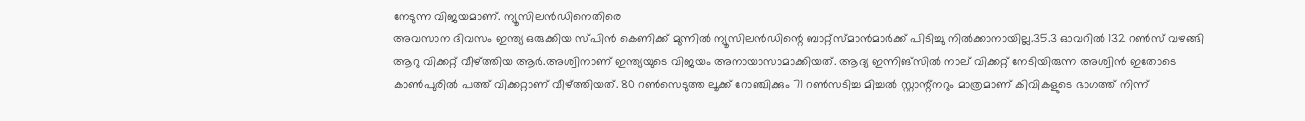നേടുന്ന വിജയമാണ്. ന്യൂസിലന്‍ഡിനെതിരെ
അവസാന ദിവസം ഇന്ത്യ ഒരുക്കിയ സ്പിന്‍ കെണിക്ക് മുന്നില്‍ ന്യൂസിലന്‍ഡിന്റെ ബാറ്റ്സ്മാന്‍മാര്‍ക്ക് പിടിച്ചു നില്‍ക്കാനായില്ല.35.3 ഓവറില്‍ 132 റണ്‍സ് വഴങ്ങി ആറു വിക്കറ്റ് വീഴ്ത്തിയ ആര്‍.അശ്വിനാണ് ഇന്ത്യയുടെ വിജയം അനായാസാമാക്കിയത്. ആദ്യ ഇന്നിങ്സില്‍ നാല് വിക്കറ്റ് നേടിയിരുന്ന അശ്വിന്‍ ഇതോടെ കാണ്‍പുരില്‍ പത്ത് വിക്കറ്റാണ് വീഴ്ത്തിയത്. 80 റണ്‍സെടുത്ത ലൂക്ക് റോഞ്ചിക്കും 71 റണ്‍സടിച്ച മിച്ചല്‍ സ്റ്റാന്റ്നറും മാത്രമാണ് കിവികളുടെ ഭാഗത്ത് നിന്ന്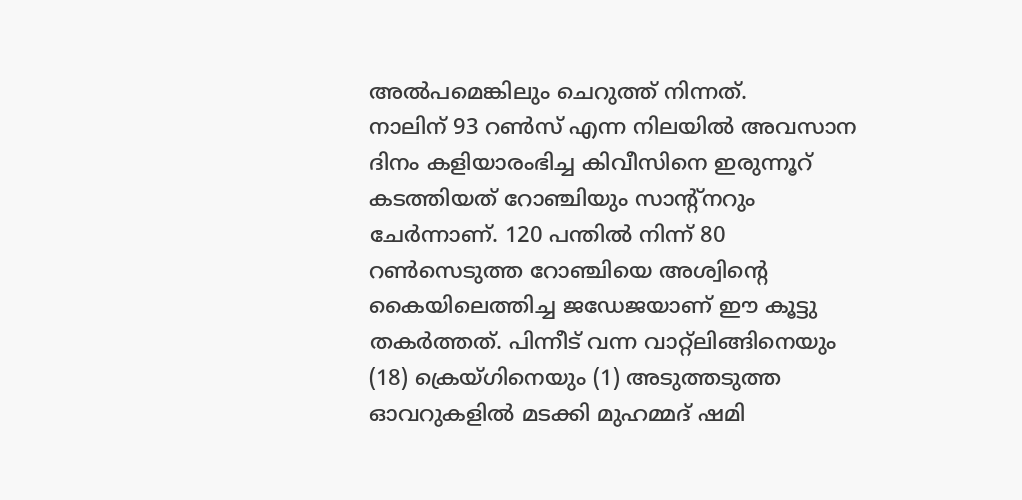അല്‍പമെങ്കിലും ചെറുത്ത് നിന്നത്.
നാലിന് 93 റണ്‍സ് എന്ന നിലയില്‍ അവസാന ദിനം കളിയാരംഭിച്ച കിവീസിനെ ഇരുന്നൂറ് കടത്തിയത് റോഞ്ചിയും സാന്റ്നറും ചേര്‍ന്നാണ്. 120 പന്തില്‍ നിന്ന് 80 റണ്‍സെടുത്ത റോഞ്ചിയെ അശ്വിന്റെ കൈയിലെത്തിച്ച ജഡേജയാണ് ഈ കൂട്ടു തകര്‍ത്തത്. പിന്നീട് വന്ന വാറ്റ്ലിങ്ങിനെയും (18) ക്രെയ്ഗിനെയും (1) അടുത്തടുത്ത ഓവറുകളില്‍ മടക്കി മുഹമ്മദ് ഷമി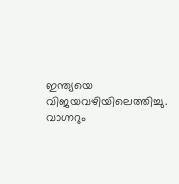ഇന്ത്യയെ വിജയവഴിയിലെത്തിച്ചു. വാഗ്നറും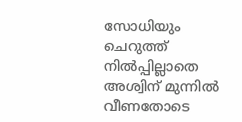സോധിയും ചെറുത്ത് നില്‍പ്പില്ലാതെ അശ്വിന് മുന്നില്‍ വീണതോടെ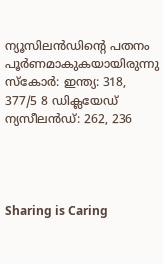ന്യൂസിലന്‍ഡിന്റെ പതനം പൂര്‍ണമാകുകയായിരുന്നു
സ്കോര്‍: ഇന്ത്യ: 318, 377/5 8 ഡിക്ലയേഡ്
ന്യസീലന്‍ഡ്: 262, 236




Sharing is Caring